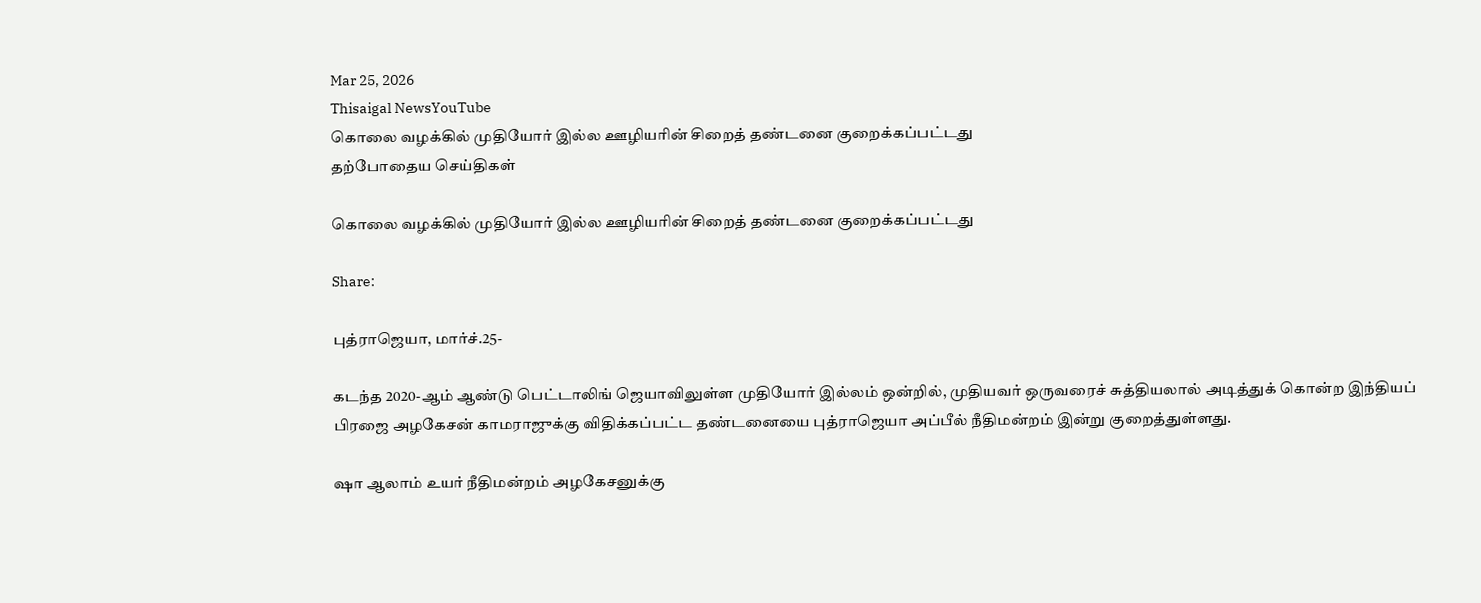Mar 25, 2026
Thisaigal NewsYouTube
கொலை வழக்கில் முதியோர் இல்ல ஊழியரின் சிறைத் தண்டனை குறைக்கப்பட்டது
தற்போதைய செய்திகள்

கொலை வழக்கில் முதியோர் இல்ல ஊழியரின் சிறைத் தண்டனை குறைக்கப்பட்டது

Share:

புத்ராஜெயா, மார்ச்.25-

கடந்த 2020-ஆம் ஆண்டு பெட்டாலிங் ஜெயாவிலுள்ள முதியோர் இல்லம் ஒன்றில், முதியவர் ஒருவரைச் சுத்தியலால் அடித்துக் கொன்ற இந்தியப் பிரஜை அழகேசன் காமராஜுக்கு விதிக்கப்பட்ட தண்டனையை புத்ராஜெயா அப்பீல் நீதிமன்றம் இன்று குறைத்துள்ளது.

ஷா ஆலாம் உயர் நீதிமன்றம் அழகேசனுக்கு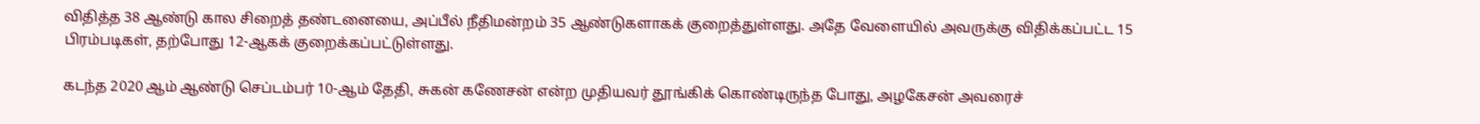விதித்த 38 ஆண்டு கால சிறைத் தண்டனையை, அப்பீல் நீதிமன்றம் 35 ஆண்டுகளாகக் குறைத்துள்ளது. அதே வேளையில் அவருக்கு விதிக்கப்பட்ட 15 பிரம்படிகள், தற்போது 12-ஆகக் குறைக்கப்பட்டுள்ளது.

கடந்த 2020 ஆம் ஆண்டு செப்டம்பர் 10-ஆம் தேதி, சுகன் கணேசன் என்ற முதியவர் தூங்கிக் கொண்டிருந்த போது, அழகேசன் அவரைச்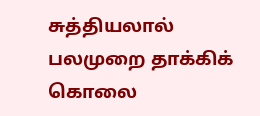சுத்தியலால் பலமுறை தாக்கிக் கொலை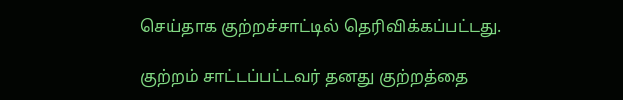செய்தாக குற்றச்சாட்டில் தெரிவிக்கப்பட்டது.

குற்றம் சாட்டப்பட்டவர் தனது குற்றத்தை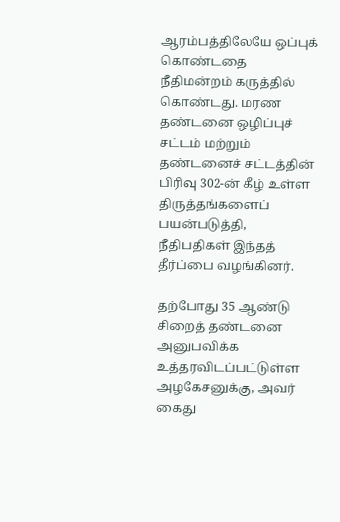ஆரம்பத்திலேயே ஒப்புக் கொண்டதை நீதிமன்றம் கருத்தில் கொண்டது. மரண தண்டனை ஒழிப்புச் சட்டம் மற்றும் தண்டனைச் சட்டத்தின் பிரிவு 302-ன் கீழ் உள்ள திருத்தங்களைப் பயன்படுத்தி, நீதிபதிகள் இந்தத் தீர்ப்பை வழங்கினர்.

தற்போது 35 ஆண்டு சிறைத் தண்டனை அனுபவிக்க உத்தரவிடப்பட்டுள்ள அழகேசனுக்கு, அவர் கைது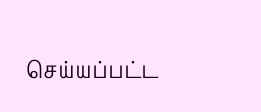செய்யப்பட்ட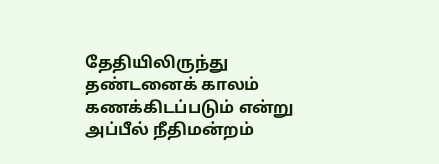தேதியிலிருந்து தண்டனைக் காலம் கணக்கிடப்படும் என்று அப்பீல் நீதிமன்றம்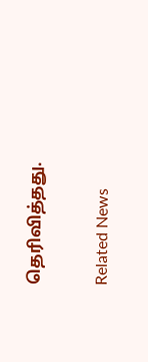தெரிவித்தது.

Related News